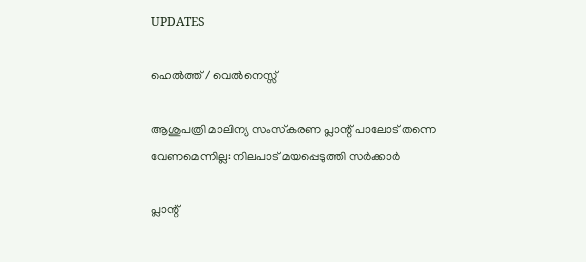UPDATES

ഹെല്‍ത്ത് / വെല്‍നെസ്സ്

ആശുപത്രി മാലിന്യ സംസ്‌കരണ പ്ലാന്റ് പാലോട് തന്നെ വേണമെന്നില്ല: നിലപാട് മയപ്പെടുത്തി സര്‍ക്കാര്‍

പ്ലാന്റ്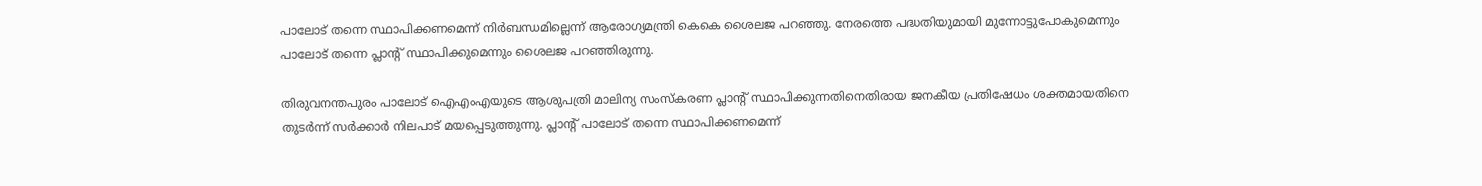പാലോട് തന്നെ സ്ഥാപിക്കണമെന്ന് നിര്‍ബന്ധമില്ലെന്ന് ആരോഗ്യമന്ത്രി കെകെ ശൈലജ പറഞ്ഞു. നേരത്തെ പദ്ധതിയുമായി മുന്നോട്ടുപോകുമെന്നും പാലോട് തന്നെ പ്ലാന്റ് സ്ഥാപിക്കുമെന്നും ശൈലജ പറഞ്ഞിരുന്നു.

തിരുവനന്തപുരം പാലോട് ഐഎംഎയുടെ ആശുപത്രി മാലിന്യ സംസ്‌കരണ പ്ലാന്റ് സ്ഥാപിക്കുന്നതിനെതിരായ ജനകീയ പ്രതിഷേധം ശക്തമായതിനെ തുടര്‍ന്ന് സര്‍ക്കാര്‍ നിലപാട് മയപ്പെടുത്തുന്നു. പ്ലാന്റ് പാലോട് തന്നെ സ്ഥാപിക്കണമെന്ന്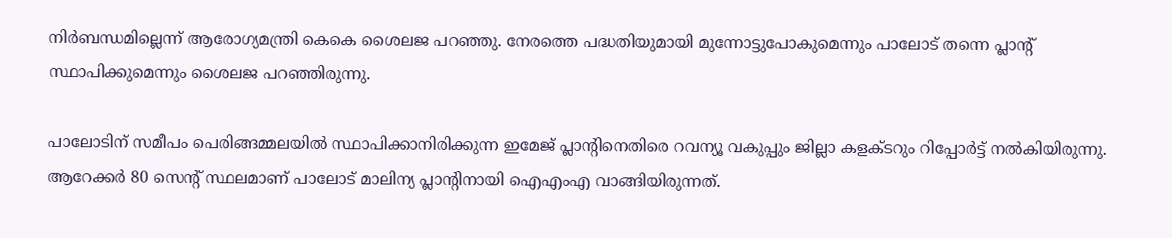നിര്‍ബന്ധമില്ലെന്ന് ആരോഗ്യമന്ത്രി കെകെ ശൈലജ പറഞ്ഞു. നേരത്തെ പദ്ധതിയുമായി മുന്നോട്ടുപോകുമെന്നും പാലോട് തന്നെ പ്ലാന്റ് സ്ഥാപിക്കുമെന്നും ശൈലജ പറഞ്ഞിരുന്നു.

പാലോടിന് സമീപം പെരിങ്ങമ്മലയില്‍ സ്ഥാപിക്കാനിരിക്കുന്ന ഇമേജ് പ്ലാന്റിനെതിരെ റവന്യൂ വകുപ്പും ജില്ലാ കളക്ടറും റിപ്പോര്‍ട്ട് നല്‍കിയിരുന്നു. ആറേക്കര്‍ 80 സെന്റ് സ്ഥലമാണ് പാലോട് മാലിന്യ പ്ലാന്റിനായി ഐഎംഎ വാങ്ങിയിരുന്നത്.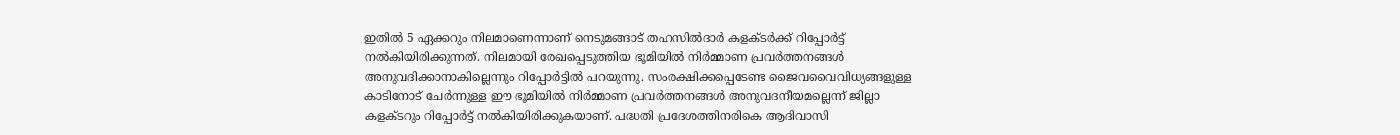ഇതില്‍ 5 ഏക്കറും നിലമാണെന്നാണ് നെടുമങ്ങാട് തഹസില്‍ദാര്‍ കളക്ടര്‍ക്ക് റിപ്പോര്‍ട്ട് നല്‍കിയിരിക്കുന്നത്. നിലമായി രേഖപ്പെടുത്തിയ ഭൂമിയില്‍ നിര്‍മ്മാണ പ്രവര്‍ത്തനങ്ങള്‍ അനുവദിക്കാനാകില്ലെന്നും റിപ്പോര്‍ട്ടില്‍ പറയുന്നു. സംരക്ഷിക്കപ്പെടേണ്ട ജൈവവൈവിധ്യങ്ങളുള്ള കാടിനോട് ചേര്‍ന്നുള്ള ഈ ഭൂമിയില്‍ നിര്‍മ്മാണ പ്രവര്‍ത്തനങ്ങള്‍ അനുവദനീയമല്ലെന്ന് ജില്ലാ കളക്ടറും റിപ്പോര്‍ട്ട് നല്‍കിയിരിക്കുകയാണ്. പദ്ധതി പ്രദേശത്തിനരികെ ആദിവാസി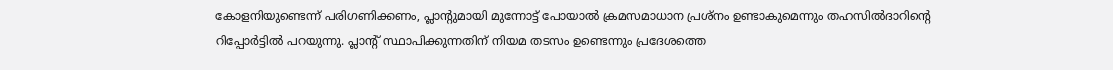കോളനിയുണ്ടെന്ന് പരിഗണിക്കണം, പ്ലാന്റുമായി മുന്നോട്ട് പോയാല്‍ ക്രമസമാധാന പ്രശ്‌നം ഉണ്ടാകുമെന്നും തഹസില്‍ദാറിന്റെ റിപ്പോര്‍ട്ടില്‍ പറയുന്നു. പ്ലാന്റ് സ്ഥാപിക്കുന്നതിന് നിയമ തടസം ഉണ്ടെന്നും പ്രദേശത്തെ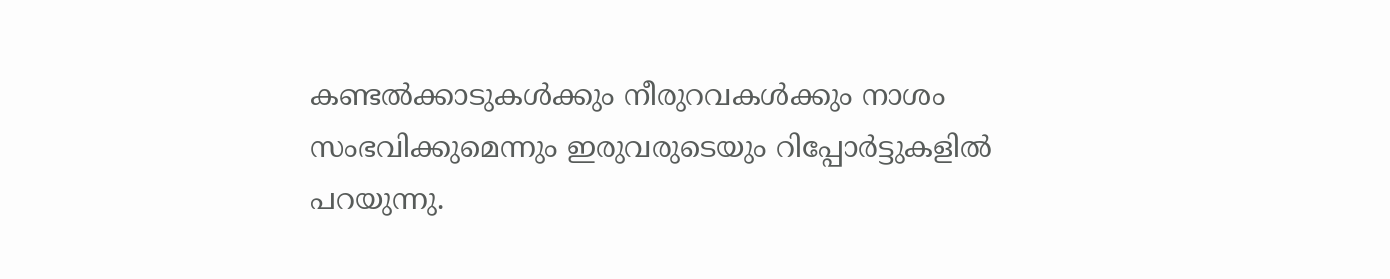കണ്ടല്‍ക്കാടുകള്‍ക്കും നീരുറവകള്‍ക്കും നാശം സംഭവിക്കുമെന്നും ഇരുവരുടെയും റിപ്പോര്‍ട്ടുകളില്‍ പറയുന്നു.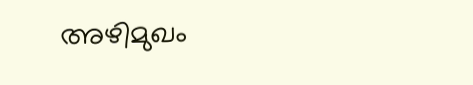അഴിമുഖം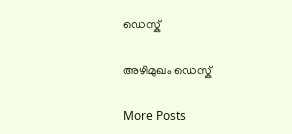ഡെസ്ക്

അഴിമുഖം ഡെസ്ക്

More Posts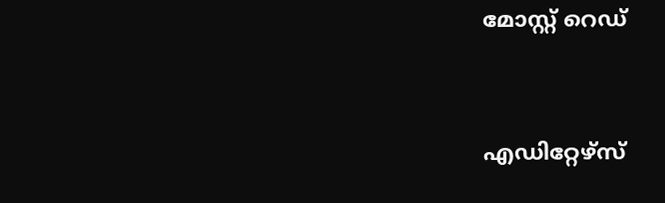മോസ്റ്റ് റെഡ്


എഡിറ്റേഴ്സ്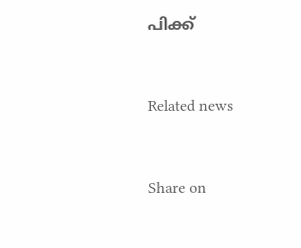പിക്ക്


Related news


Share on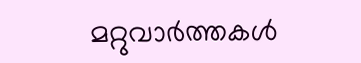മറ്റുവാര്‍ത്തകള്‍